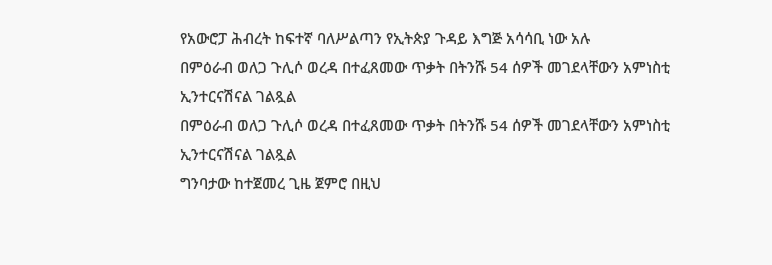የአውሮፓ ሕብረት ከፍተኛ ባለሥልጣን የኢትጵያ ጉዳይ እግጅ አሳሳቢ ነው አሉ
በምዕራብ ወለጋ ጉሊሶ ወረዳ በተፈጸመው ጥቃት በትንሹ 54 ሰዎች መገደላቸውን አምነስቲ ኢንተርናሽናል ገልጿል
በምዕራብ ወለጋ ጉሊሶ ወረዳ በተፈጸመው ጥቃት በትንሹ 54 ሰዎች መገደላቸውን አምነስቲ ኢንተርናሽናል ገልጿል
ግንባታው ከተጀመረ ጊዜ ጀምሮ በዚህ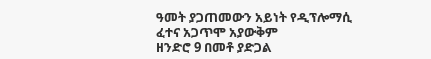ዓመት ያጋጠመውን አይነት የዲፕሎማሲ ፈተና አጋጥሞ አያውቅም
ዘንድሮ 9 በመቶ ያድጋል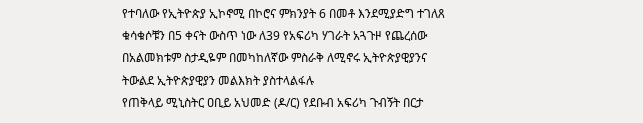የተባለው የኢትዮጵያ ኢኮኖሚ በኮሮና ምክንያት 6 በመቶ እንደሚያድግ ተገለጸ
ቁሳቁሶቹን በ5 ቀናት ውስጥ ነው ለ39 የአፍሪካ ሃገራት አጓጉዞ የጨረሰው
በአልመክቱም ስታዲዬም በመካከለኛው ምስራቅ ለሚኖሩ ኢትዮጵያዊያንና ትውልደ ኢትዮጵያዊያን መልእክት ያስተላልፋሉ
የጠቅላይ ሚኒስትር ዐቢይ አህመድ (ዶ/ር) የደቡብ አፍሪካ ጉብኝት በርታ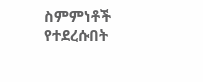ስምምነቶች የተደረሱበት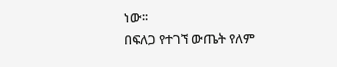ነው፡፡
በፍለጋ የተገኘ ውጤት የለም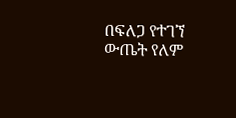በፍለጋ የተገኘ ውጤት የለም